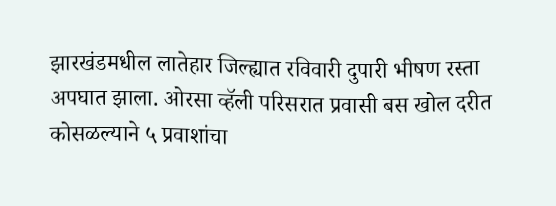झारखंडमधील लातेहार जिल्ह्यात रविवारी दुपारी भीषण रस्ता अपघात झाला. ओरसा व्हॅली परिसरात प्रवासी बस खोल दरीत कोसळल्याने ५ प्रवाशांचा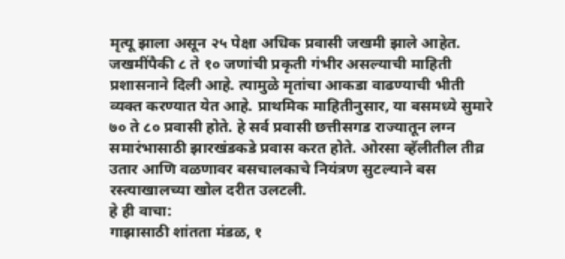मृत्यू झाला असून २५ पेक्षा अधिक प्रवासी जखमी झाले आहेत. जखमींपैकी ८ ते १० जणांची प्रकृती गंभीर असल्याची माहिती प्रशासनाने दिली आहे. त्यामुळे मृतांचा आकडा वाढण्याची भीती व्यक्त करण्यात येत आहे. प्राथमिक माहितीनुसार, या बसमध्ये सुमारे ७० ते ८० प्रवासी होते. हे सर्व प्रवासी छत्तीसगड राज्यातून लग्न समारंभासाठी झारखंडकडे प्रवास करत होते. ओरसा व्हॅलीतील तीव्र उतार आणि वळणावर बसचालकाचे नियंत्रण सुटल्याने बस रस्त्याखालच्या खोल दरीत उलटली.
हे ही वाचा:
गाझासाठी शांतता मंडळ, १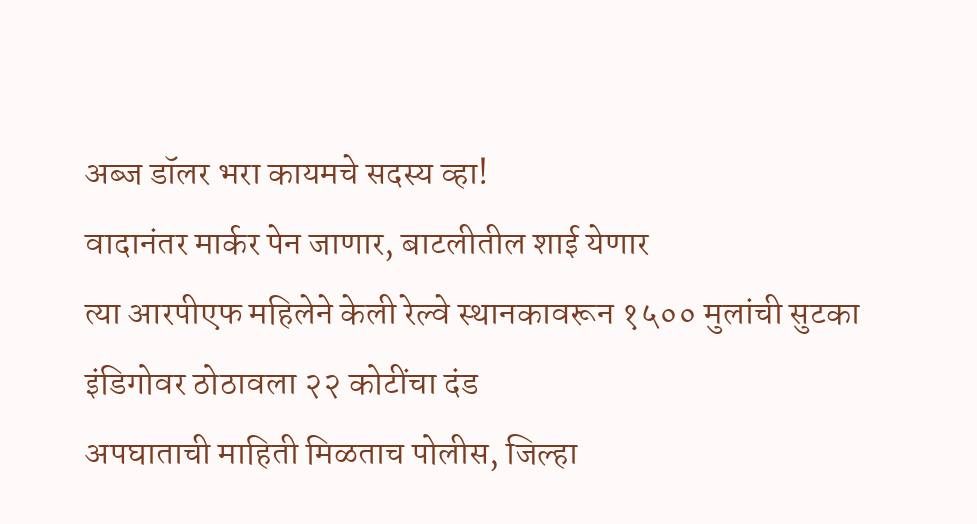अब्ज डॉलर भरा कायमचे सदस्य व्हा!
वादानंतर मार्कर पेन जाणार, बाटलीतील शाई येणार
त्या आरपीएफ महिलेने केली रेल्वे स्थानकावरून १५०० मुलांची सुटका
इंडिगोवर ठोठावला २२ कोटींचा दंड
अपघाताची माहिती मिळताच पोलीस, जिल्हा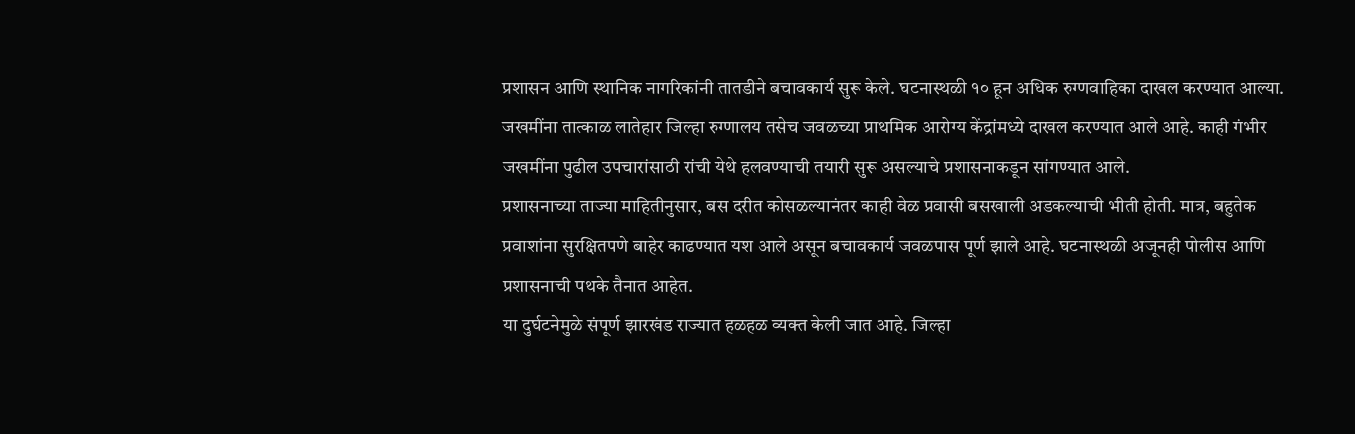प्रशासन आणि स्थानिक नागरिकांनी तातडीने बचावकार्य सुरू केले. घटनास्थळी १० हून अधिक रुग्णवाहिका दाखल करण्यात आल्या. जखमींना तात्काळ लातेहार जिल्हा रुग्णालय तसेच जवळच्या प्राथमिक आरोग्य केंद्रांमध्ये दाखल करण्यात आले आहे. काही गंभीर जखमींना पुढील उपचारांसाठी रांची येथे हलवण्याची तयारी सुरू असल्याचे प्रशासनाकडून सांगण्यात आले.
प्रशासनाच्या ताज्या माहितीनुसार, बस दरीत कोसळल्यानंतर काही वेळ प्रवासी बसखाली अडकल्याची भीती होती. मात्र, बहुतेक प्रवाशांना सुरक्षितपणे बाहेर काढण्यात यश आले असून बचावकार्य जवळपास पूर्ण झाले आहे. घटनास्थळी अजूनही पोलीस आणि प्रशासनाची पथके तैनात आहेत.
या दुर्घटनेमुळे संपूर्ण झारखंड राज्यात हळहळ व्यक्त केली जात आहे. जिल्हा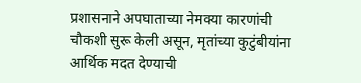प्रशासनाने अपघाताच्या नेमक्या कारणांची चौकशी सुरू केली असून, मृतांच्या कुटुंबीयांना आर्थिक मदत देण्याची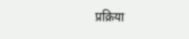प्रक्रिया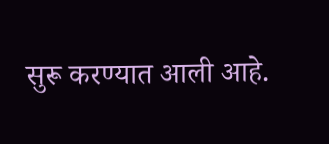सुरू करण्यात आली आहे.